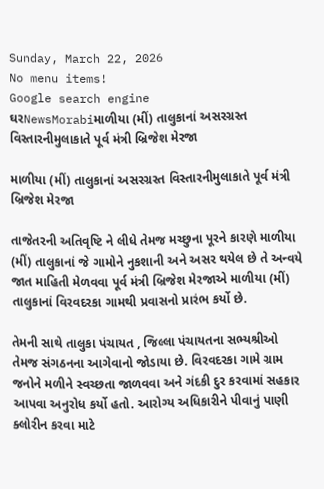Sunday, March 22, 2026
No menu items!
Google search engine
ઘરNewsMorabiમાળીયા (મીં) તાલુકાનાં અસરગ્રસ્ત વિસ્તારનીમુલાકાતે પૂર્વ મંત્રી બ્રિજેશ મેરજા

માળીયા (મીં) તાલુકાનાં અસરગ્રસ્ત વિસ્તારનીમુલાકાતે પૂર્વ મંત્રી બ્રિજેશ મેરજા

તાજેતરની અતિવૃષ્ટિ ને લીધે તેમજ મચ્છુના પૂરને કારણે માળીયા (મીં) તાલુકાનાં જે ગામોને નુકશાની અને અસર થયેલ છે તે અન્વયે જાત માહિતી મેળવવા પૂર્વ મંત્રી બ્રિજેશ મેરજાએ માળીયા (મીં) તાલુકાનાં વિરવદરકા ગામથી પ્રવાસનો પ્રારંભ કર્યો છે.

તેમની સાથે તાલુકા પંચાયત , જિલ્લા પંચાયતના સભ્યશ્રીઓ તેમજ સંગઠનના આગેવાનો જોડાયા છે. વિરવદરકા ગામે ગ્રામ જનોને મળીને સ્વચ્છતા જાળવવા અને ગંદકી દુર કરવામાં સહકાર આપવા અનુરોધ કર્યો હતો. આરોગ્ય અધિકારીને પીવાનું પાણી ક્લોરીન કરવા માટે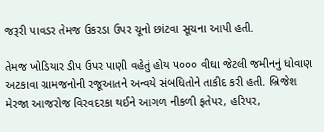જરૂરી પાવડર તેમજ ઉકરડા ઉપર ચૂનો છાંટવા સૂચના આપી હતી.

તેમજ ખોડિયાર ડીપ ઉપર પાણી વહેતું હોય ૫૦૦૦ વીઘા જેટલી જમીનનું ધોવાણ અટકાવા ગ્રામજનોની રજૂઆતને અન્વયે સંબધિતોને તાકીદ કરી હતી. બ્રિજેશ મેરજા આજરોજ વિરવદરકા થઈને આગળ નીકળી ફતેપર, હરિપર,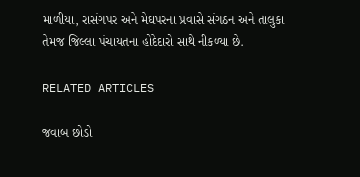માળીયા, રાસંગપર અને મેઘપરના પ્રવાસે સંગઠન અને તાલુકા તેમજ જિલ્લા પંચાયતના હોદેદારો સાથે નીકળ્યા છે.

RELATED ARTICLES

જવાબ છોડો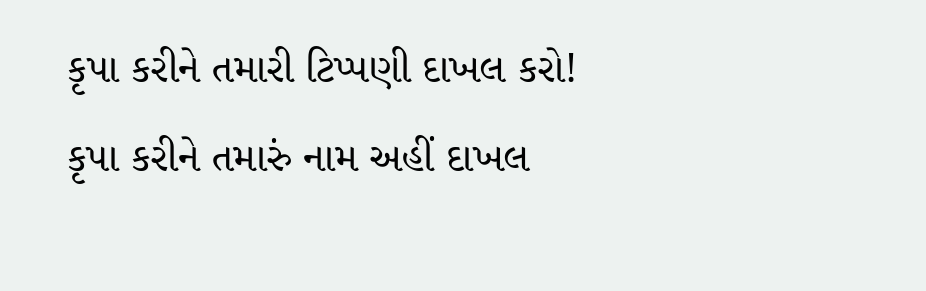કૃપા કરીને તમારી ટિપ્પણી દાખલ કરો!
કૃપા કરીને તમારું નામ અહીં દાખલ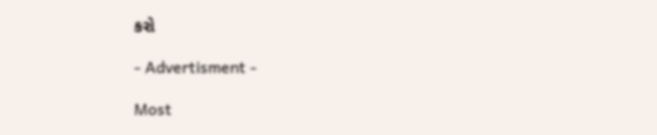કરો

- Advertisment -

Most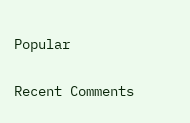Popular

Recent Comments